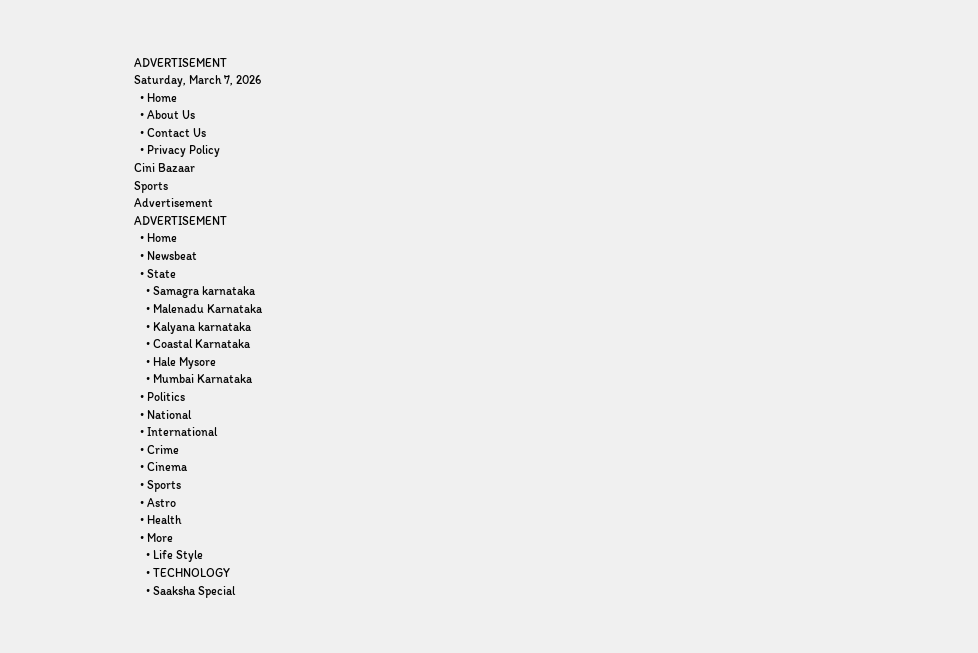ADVERTISEMENT
Saturday, March 7, 2026
  • Home
  • About Us
  • Contact Us
  • Privacy Policy
Cini Bazaar
Sports
Advertisement
ADVERTISEMENT
  • Home
  • Newsbeat
  • State
    • Samagra karnataka
    • Malenadu Karnataka
    • Kalyana karnataka
    • Coastal Karnataka
    • Hale Mysore
    • Mumbai Karnataka
  • Politics
  • National
  • International
  • Crime
  • Cinema
  • Sports
  • Astro
  • Health
  • More
    • Life Style
    • TECHNOLOGY
    • Saaksha Special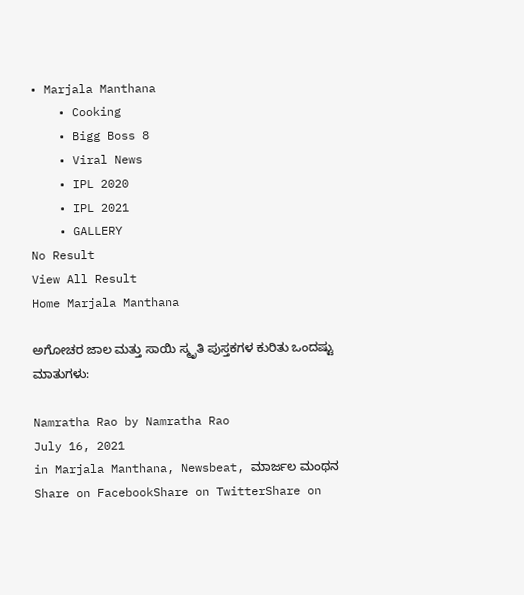• Marjala Manthana
    • Cooking
    • Bigg Boss 8
    • Viral News
    • IPL 2020
    • IPL 2021
    • GALLERY
No Result
View All Result
Home Marjala Manthana

ಅಗೋಚರ ಜಾಲ ಮತ್ತು ಸಾಯಿ ಸ್ಮೃತಿ ಪುಸ್ತಕಗಳ ಕುರಿತು ಒಂದಷ್ಟು ಮಾತುಗಳು:

Namratha Rao by Namratha Rao
July 16, 2021
in Marjala Manthana, Newsbeat, ಮಾರ್ಜಲ ಮಂಥನ
Share on FacebookShare on TwitterShare on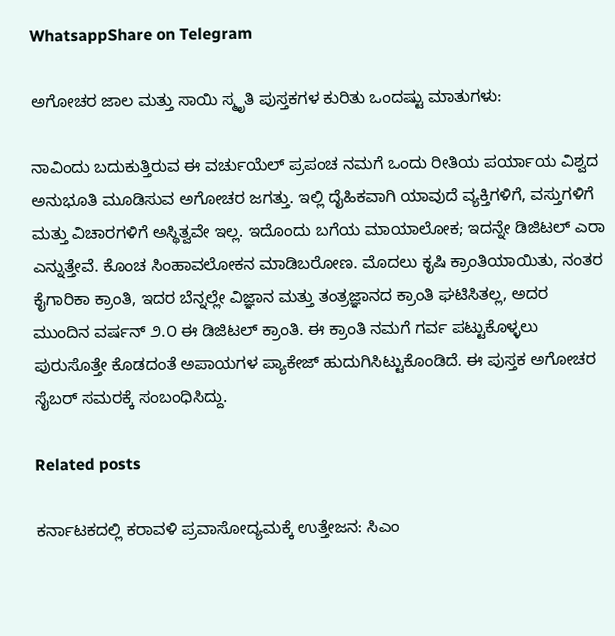WhatsappShare on Telegram

ಅಗೋಚರ ಜಾಲ ಮತ್ತು ಸಾಯಿ ಸ್ಮೃತಿ ಪುಸ್ತಕಗಳ ಕುರಿತು ಒಂದಷ್ಟು ಮಾತುಗಳು:

ನಾವಿಂದು ಬದುಕುತ್ತಿರುವ ಈ ವರ್ಚುಯೆಲ್‌ ಪ್ರಪಂಚ ನಮಗೆ ಒಂದು ರೀತಿಯ ಪರ್ಯಾಯ ವಿಶ್ವದ ಅನುಭೂತಿ ಮೂಡಿಸುವ ಅಗೋಚರ ಜಗತ್ತು. ಇಲ್ಲಿ ದೈಹಿಕವಾಗಿ ಯಾವುದೆ ವ್ಯಕ್ತಿಗಳಿಗೆ, ವಸ್ತುಗಳಿಗೆ ಮತ್ತು ವಿಚಾರಗಳಿಗೆ ಅಸ್ಥಿತ್ವವೇ ಇಲ್ಲ. ಇದೊಂದು ಬಗೆಯ ಮಾಯಾಲೋಕ; ಇದನ್ನೇ ಡಿಜಿಟಲ್‌ ಎರಾ ಎನ್ನುತ್ತೇವೆ. ಕೊಂಚ ಸಿಂಹಾವಲೋಕನ ಮಾಡಿಬರೋಣ. ಮೊದಲು ಕೃಷಿ ಕ್ರಾಂತಿಯಾಯಿತು, ನಂತರ ಕೈಗಾರಿಕಾ ಕ್ರಾಂತಿ, ಇದರ ಬೆನ್ನಲ್ಲೇ ವಿಜ್ಞಾನ ಮತ್ತು ತಂತ್ರಜ್ಞಾನದ ಕ್ರಾಂತಿ ಘಟಿಸಿತಲ್ಲ, ಅದರ ಮುಂದಿನ ವರ್ಷನ್‌ ೨.೦ ಈ ಡಿಜಿಟಲ್‌ ಕ್ರಾಂತಿ. ಈ ಕ್ರಾಂತಿ ನಮಗೆ ಗರ್ವ ಪಟ್ಟುಕೊಳ್ಳಲು ಪುರುಸೊತ್ತೇ ಕೊಡದಂತೆ ಅಪಾಯಗಳ ಪ್ಯಾಕೇಜ್‌ ಹುದುಗಿಸಿಟ್ಟುಕೊಂಡಿದೆ. ಈ ಪುಸ್ತಕ ಅಗೋಚರ ಸೈಬರ್‌ ಸಮರಕ್ಕೆ ಸಂಬಂಧಿಸಿದ್ದು.

Related posts

ಕರ್ನಾಟಕದಲ್ಲಿ ಕರಾವಳಿ ಪ್ರವಾಸೋದ್ಯಮಕ್ಕೆ ಉತ್ತೇಜನ: ಸಿಎಂ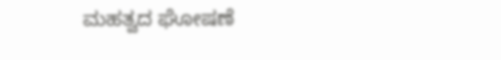ಮಹತ್ವದ ಘೋಷಣೆ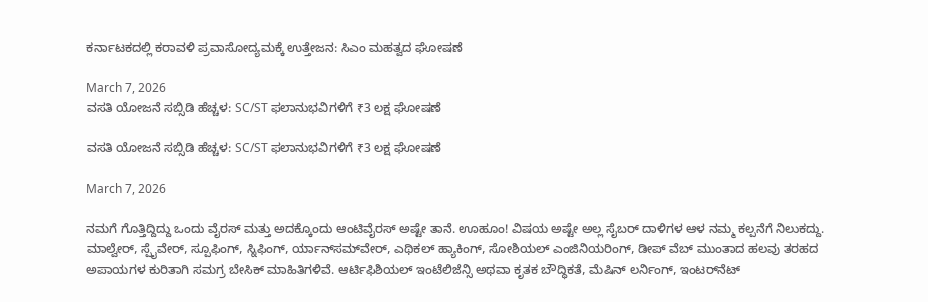ಕರ್ನಾಟಕದಲ್ಲಿ ಕರಾವಳಿ ಪ್ರವಾಸೋದ್ಯಮಕ್ಕೆ ಉತ್ತೇಜನ: ಸಿಎಂ ಮಹತ್ವದ ಘೋಷಣೆ

March 7, 2026
ವಸತಿ ಯೋಜನೆ ಸಬ್ಸಿಡಿ ಹೆಚ್ಚಳ: SC/ST ಫಲಾನುಭವಿಗಳಿಗೆ ₹3 ಲಕ್ಷ ಘೋಷಣೆ

ವಸತಿ ಯೋಜನೆ ಸಬ್ಸಿಡಿ ಹೆಚ್ಚಳ: SC/ST ಫಲಾನುಭವಿಗಳಿಗೆ ₹3 ಲಕ್ಷ ಘೋಷಣೆ

March 7, 2026

ನಮಗೆ ಗೊತ್ತಿದ್ದಿದ್ದು ಒಂದು ವೈರಸ್‌ ಮತ್ತು ಅದಕ್ಕೊಂದು ಆಂಟಿವೈರಸ್‌ ಅಷ್ಟೇ ತಾನೆ. ಊಹೂಂ! ವಿಷಯ ಅಷ್ಟೇ ಅಲ್ಲ ಸೈಬರ್‌ ದಾಳಿಗಳ ಆಳ ನಮ್ಮ ಕಲ್ಪನೆಗೆ ನಿಲುಕದ್ದು. ಮಾಲ್ವೇರ್‌, ಸ್ಪೈವೇರ್‌, ಸ್ಪೂಫಿಂಗ್‌, ಸ್ನಿಫಿಂಗ್‌, ರ್ಯಾನ್‌ಸಮ್‌ವೇರ್‌, ಎಥಿಕಲ್‌ ಹ್ಯಾಕಿಂಗ್‌, ಸೋಶಿಯಲ್‌ ಎಂಜಿನಿಯರಿಂಗ್‌, ಡೀಪ್‌ ವೆಬ್‌ ಮುಂತಾದ ಹಲವು ತರಹದ ಅಪಾಯಗಳ ಕುರಿತಾಗಿ ಸಮಗ್ರ ಬೇಸಿಕ್‌ ಮಾಹಿತಿಗಳಿವೆ. ಆರ್ಟಿಫಿಶಿಯಲ್‌ ಇಂಟೆಲಿಜೆನ್ಸಿ ಅಥವಾ ಕೃತಕ ಬೌದ್ಧಿಕತೆ, ಮೆಷಿನ್‌ ಲರ್ನಿಂಗ್‌, ಇಂಟರ್‌ನೆಟ್‌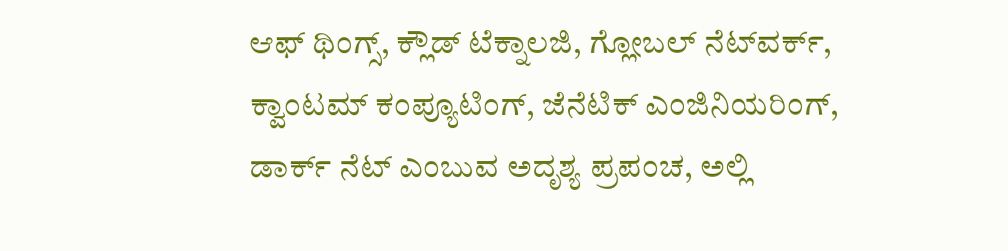ಆಫ್‌ ಥಿಂಗ್ಸ್‌, ಕ್ಲೌಡ್‌ ಟೆಕ್ನಾಲಜಿ, ಗ್ಲೋಬಲ್‌ ನೆಟ್‌ವರ್ಕ್‌, ಕ್ವಾಂಟಮ್‌ ಕಂಪ್ಯೂಟಿಂಗ್‌, ಜೆನೆಟಿಕ್‌ ಎಂಜಿನಿಯರಿಂಗ್‌, ಡಾರ್ಕ್‌ ನೆಟ್‌ ಎಂಬುವ ಅದೃಶ್ಯ ಪ್ರಪಂಚ, ಅಲ್ಲಿ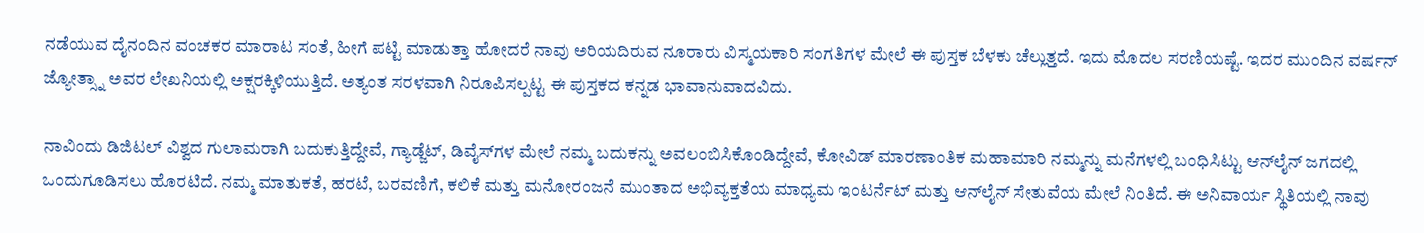ನಡೆಯುವ ದೈನಂದಿನ ವಂಚಕರ ಮಾರಾಟ ಸಂತೆ, ಹೀಗೆ ಪಟ್ಟಿ ಮಾಡುತ್ತಾ ಹೋದರೆ ನಾವು ಅರಿಯದಿರುವ ನೂರಾರು ವಿಸ್ಮಯಕಾರಿ ಸಂಗತಿಗಳ ಮೇಲೆ ಈ ಪುಸ್ತಕ ಬೆಳಕು ಚೆಲ್ಲುತ್ತದೆ. ಇದು ಮೊದಲ ಸರಣಿಯಷ್ಟೆ. ಇದರ ಮುಂದಿನ ವರ್ಷನ್‌ ಜ್ಯೋತ್ಸ್ನಾ ಅವರ ಲೇಖನಿಯಲ್ಲಿ ಅಕ್ಷರಕ್ಕಿಳಿಯುತ್ತಿದೆ. ಅತ್ಯಂತ ಸರಳವಾಗಿ ನಿರೂಪಿಸಲ್ಪಟ್ಟ ಈ ಪುಸ್ತಕದ ಕನ್ನಡ ಭಾವಾನುವಾದವಿದು.

ನಾವಿಂದು ಡಿಜಿಟಲ್‌ ವಿಶ್ವದ ಗುಲಾಮರಾಗಿ ಬದುಕುತ್ತಿದ್ದೇವೆ, ಗ್ಯಾಡ್ಜೆಟ್‌, ಡಿವೈಸ್‌ಗಳ ಮೇಲೆ ನಮ್ಮ ಬದುಕನ್ನು ಅವಲಂಬಿಸಿಕೊಂಡಿದ್ದೇವೆ, ಕೋವಿಡ್‌ ಮಾರಣಾಂತಿಕ ಮಹಾಮಾರಿ ನಮ್ಮನ್ನು ಮನೆಗಳಲ್ಲಿ ಬಂಧಿಸಿಟ್ಟು ಆನ್‌ಲೈನ್‌ ಜಗದಲ್ಲಿ ಒಂದುಗೂಡಿಸಲು ಹೊರಟಿದೆ. ನಮ್ಮ ಮಾತುಕತೆ, ಹರಟೆ, ಬರವಣಿಗೆ, ಕಲಿಕೆ ಮತ್ತು ಮನೋರಂಜನೆ ಮುಂತಾದ ಅಭಿವ್ಯಕ್ತತೆಯ ಮಾಧ್ಯಮ ಇಂಟರ್ನೆಟ್‌ ಮತ್ತು ಆನ್‌ಲೈನ್‌ ಸೇತುವೆಯ ಮೇಲೆ ನಿಂತಿದೆ. ಈ ಅನಿವಾರ್ಯ ಸ್ಥಿತಿಯಲ್ಲಿ ನಾವು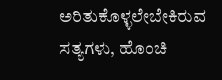ಅರಿತುಕೊಳ್ಳಲೇಬೇಕಿರುವ ಸತ್ಯಗಳು, ಹೊಂಚಿ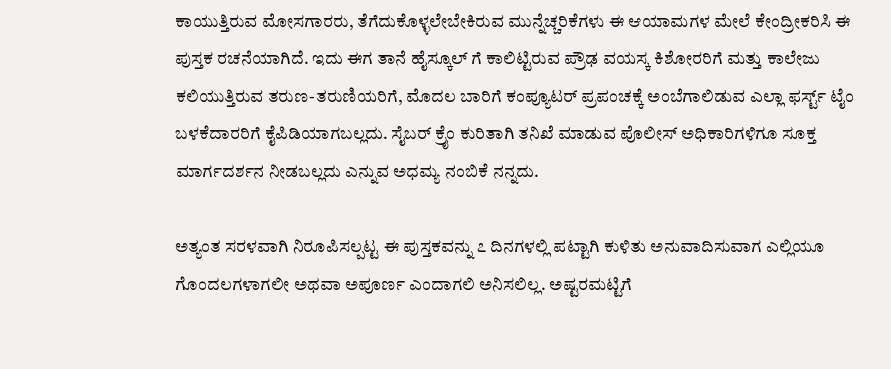ಕಾಯುತ್ತಿರುವ ಮೋಸಗಾರರು, ತೆಗೆದುಕೊಳ್ಳಲೇಬೇಕಿರುವ ಮುನ್ನೆಚ್ಚರಿಕೆಗಳು ಈ ಆಯಾಮಗಳ ಮೇಲೆ ಕೇಂದ್ರೀಕರಿಸಿ ಈ ಪುಸ್ತಕ ರಚನೆಯಾಗಿದೆ. ಇದು ಈಗ ತಾನೆ ಹೈಸ್ಕೂಲ್‌ ಗೆ ಕಾಲಿಟ್ಟಿರುವ ಪ್ರೌಢ ವಯಸ್ಕ ಕಿಶೋರರಿಗೆ ಮತ್ತು ಕಾಲೇಜು ಕಲಿಯುತ್ತಿರುವ ತರುಣ-ತರುಣಿಯರಿಗೆ, ಮೊದಲ ಬಾರಿಗೆ ಕಂಪ್ಯೂಟರ್‌ ಪ್ರಪಂಚಕ್ಕೆ ಅಂಬೆಗಾಲಿಡುವ ಎಲ್ಲಾ ಫರ್ಸ್ಟ್‌ ಟೈಂ ಬಳಕೆದಾರರಿಗೆ ಕೈಪಿಡಿಯಾಗಬಲ್ಲದು. ಸೈಬರ್‌ ಕ್ರೈಂ ಕುರಿತಾಗಿ ತನಿಖೆ ಮಾಡುವ ಪೊಲೀಸ್‌ ಅಧಿಕಾರಿಗಳಿಗೂ ಸೂಕ್ತ ಮಾರ್ಗದರ್ಶನ ನೀಡಬಲ್ಲದು ಎನ್ನುವ ಅಧಮ್ಯ ನಂಬಿಕೆ ನನ್ನದು.

ಅತ್ಯಂತ ಸರಳವಾಗಿ ನಿರೂಪಿಸಲ್ಪಟ್ಟ ಈ ಪುಸ್ತಕವನ್ನು ೭ ದಿನಗಳಲ್ಲಿ ಪಟ್ಟಾಗಿ ಕುಳಿತು ಅನುವಾದಿಸುವಾಗ ಎಲ್ಲಿಯೂ ಗೊಂದಲಗಳಾಗಲೀ ಅಥವಾ ಅಪೂರ್ಣ ಎಂದಾಗಲಿ ಅನಿಸಲಿಲ್ಲ. ಅಷ್ಟರಮಟ್ಟಿಗೆ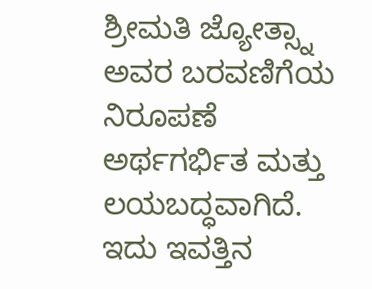ಶ್ರೀಮತಿ ಜ್ಯೋತ್ಸ್ನಾ ಅವರ ಬರವಣಿಗೆಯ ನಿರೂಪಣೆ ಅರ್ಥಗರ್ಭಿತ ಮತ್ತು ಲಯಬದ್ಧವಾಗಿದೆ. ಇದು ಇವತ್ತಿನ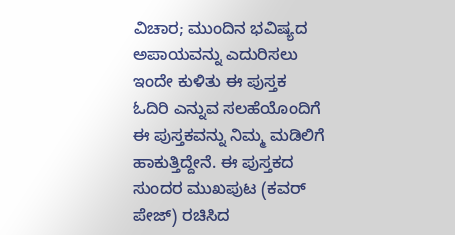ವಿಚಾರ; ಮುಂದಿನ ಭವಿಷ್ಯದ ಅಪಾಯವನ್ನು ಎದುರಿಸಲು ಇಂದೇ ಕುಳಿತು ಈ ಪುಸ್ತಕ ಓದಿರಿ ಎನ್ನುವ ಸಲಹೆಯೊಂದಿಗೆ ಈ ಪುಸ್ತಕವನ್ನು ನಿಮ್ಮ ಮಡಿಲಿಗೆ ಹಾಕುತ್ತಿದ್ದೇನೆ. ಈ ಪುಸ್ತಕದ ಸುಂದರ ಮುಖಪುಟ (ಕವರ್‌ ಪೇಜ್‌) ರಚಿಸಿದ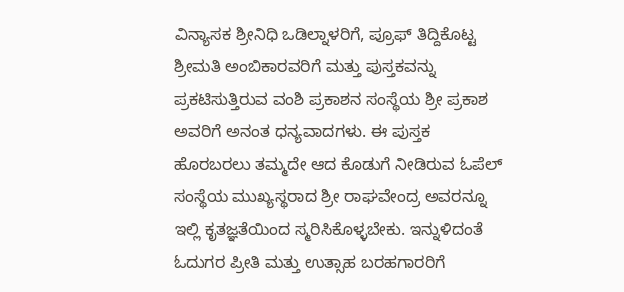ವಿನ್ಯಾಸಕ ಶ್ರೀನಿಧಿ ಒಡಿಲ್ನಾಳರಿಗೆ, ಪ್ರೂಫ್‌ ತಿದ್ದಿಕೊಟ್ಟ ಶ್ರೀಮತಿ ಅಂಬಿಕಾರವರಿಗೆ ಮತ್ತು ಪುಸ್ತಕವನ್ನು ಪ್ರಕಟಿಸುತ್ತಿರುವ ವಂಶಿ ಪ್ರಕಾಶನ ಸಂಸ್ಥೆಯ ಶ್ರೀ ಪ್ರಕಾಶ ಅವರಿಗೆ ಅನಂತ ಧನ್ಯವಾದಗಳು. ಈ ಪುಸ್ತಕ ಹೊರಬರಲು ತಮ್ಮದೇ ಆದ ಕೊಡುಗೆ ನೀಡಿರುವ ಓಪೆಲ್‌ ಸಂಸ್ಥೆಯ ಮುಖ್ಯಸ್ಥರಾದ ಶ್ರೀ ರಾಘವೇಂದ್ರ ಅವರನ್ನೂ ಇಲ್ಲಿ ಕೃತಜ್ಞತೆಯಿಂದ ಸ್ಮರಿಸಿಕೊಳ್ಳಬೇಕು. ಇನ್ನುಳಿದಂತೆ ಓದುಗರ ಪ್ರೀತಿ ಮತ್ತು ಉತ್ಸಾಹ ಬರಹಗಾರರಿಗೆ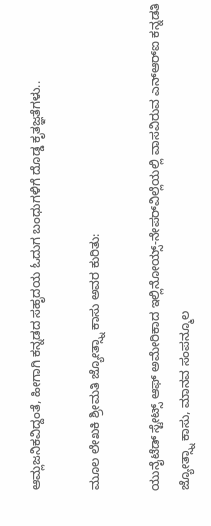ಆಮ್ಲಜನಿಕವಿದ್ದಂತೆ, ಹೀಗಾಗಿ ಕನ್ನಡದ ಸಹೃದಯ ಓದುಗ ಬಂಧುಗಳಿಗೆ ದೊಡ್ಡ ಕೃತಜ್ಞತೆಗಳು..

ಮೂಲ ಲೇಖಕಿ ಶ್ರೀಮತಿ ಜ್ಯೋತ್ಸ್ನಾ ಕಾಸು ಅವರ ಕುರಿತು:

ಯುನೈಟೆಡ್‌ ಸ್ಟೇಟ್ಸ್‌ ಆಫ್‌ ಅಮೇರಿಕಾದ ಇಲ್ಲಿನೋಯ್ಸ್-ನೇಪರ್‌ವಿಲ್ಲೆಯಲ್ಲಿ ವಾಸವಿರುವ ಎನ್‌ಆರ್‌ಐ ಕನ್ನಡತಿ ಜ್ಯೋತ್ಸ್ನಾ ಕಾಸು, ಮಾನವ ಸಂಪನ್ಮೂಲ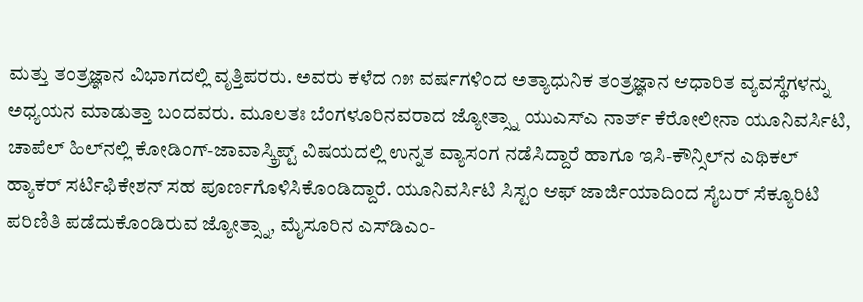ಮತ್ತು ತಂತ್ರಜ್ಞಾನ ವಿಭಾಗದಲ್ಲಿ ವೃತ್ತಿಪರರು. ಅವರು ಕಳೆದ ೧೫ ವರ್ಷಗಳಿಂದ ಅತ್ಯಾಧುನಿಕ ತಂತ್ರಜ್ಞಾನ ಆಧಾರಿತ ವ್ಯವಸ್ಥೆಗಳನ್ನು ಅಧ್ಯಯನ ಮಾಡುತ್ತಾ ಬಂದವರು. ಮೂಲತಃ ಬೆಂಗಳೂರಿನವರಾದ ಜ್ಯೋತ್ಸ್ನಾ ಯುಎಸ್‌ಎ ನಾರ್ತ್‌ ಕೆರೋಲೀನಾ ಯೂನಿವರ್ಸಿಟಿ, ಚಾಪೆಲ್‌ ಹಿಲ್‌ನಲ್ಲಿ ಕೋಡಿಂಗ್-ಜಾವಾಸ್ಕ್ರಿಪ್ಟ್‌ ವಿಷಯದಲ್ಲಿ ಉನ್ನತ ವ್ಯಾಸಂಗ ನಡೆಸಿದ್ದಾರೆ ಹಾಗೂ ಇಸಿ-ಕೌನ್ಸಿಲ್‌ನ ಎಥಿಕಲ್‌ ಹ್ಯಾಕರ್‌ ಸರ್ಟಿಫಿಕೇಶನ್ ಸಹ ಪೂರ್ಣಗೊಳಿಸಿಕೊಂಡಿದ್ದಾರೆ. ಯೂನಿವರ್ಸಿಟಿ ಸಿಸ್ಟಂ ಆಫ್‌ ಜಾರ್ಜಿಯಾದಿಂದ ಸೈಬರ್‌ ಸೆಕ್ಯೂರಿಟಿ ಪರಿಣಿತಿ ಪಡೆದುಕೊಂಡಿರುವ ಜ್ಯೋತ್ಸ್ನಾ, ಮೈಸೂರಿನ ಎಸ್‌ಡಿಎಂ-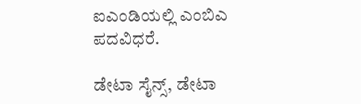ಐಎಂಡಿಯಲ್ಲಿ ಎಂಬಿಎ ಪದವಿಧರೆ.

ಡೇಟಾ ಸೈನ್ಸ್‌, ಡೇಟಾ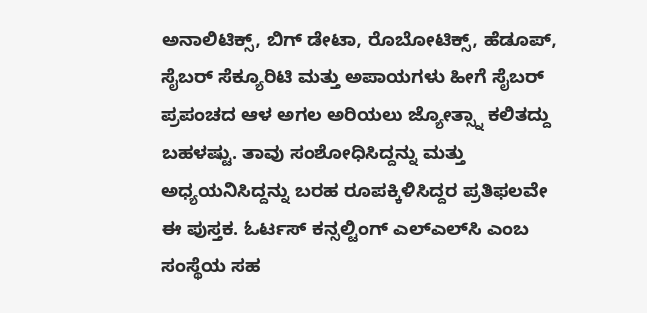ಅನಾಲಿಟಿಕ್ಸ್‌, ಬಿಗ್‌ ಡೇಟಾ, ರೊಬೋಟಿಕ್ಸ್‌, ಹೆಡೂಪ್‌, ಸೈಬರ್‌ ಸೆಕ್ಯೂರಿಟಿ ಮತ್ತು ಅಪಾಯಗಳು ಹೀಗೆ ಸೈಬರ್‌ ಪ್ರಪಂಚದ ಆಳ ಅಗಲ ಅರಿಯಲು ಜ್ಯೋತ್ಸ್ನಾ ಕಲಿತದ್ದು ಬಹಳಷ್ಟು. ತಾವು ಸಂಶೋಧಿಸಿದ್ದನ್ನು ಮತ್ತು ಅಧ್ಯಯನಿಸಿದ್ದನ್ನು ಬರಹ ರೂಪಕ್ಕಿಳಿಸಿದ್ದರ ಪ್ರತಿಫಲವೇ ಈ ಪುಸ್ತಕ. ಓರ್ಟಸ್‌ ಕನ್ಸಲ್ಟಿಂಗ್‌ ಎಲ್‌ಎಲ್‌ಸಿ ಎಂಬ ಸಂಸ್ಥೆಯ ಸಹ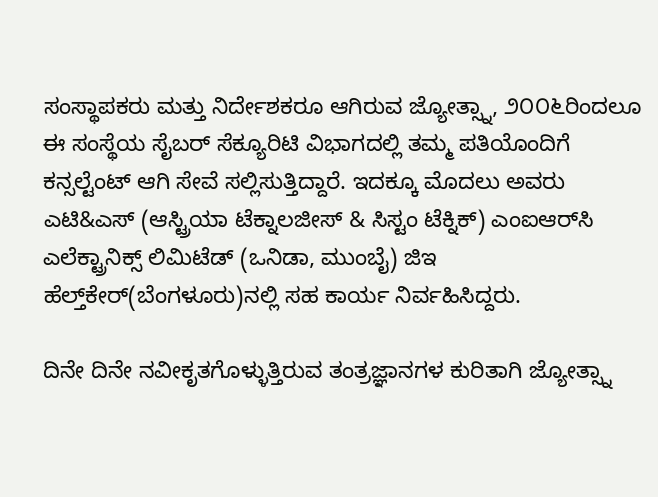ಸಂಸ್ಥಾಪಕರು ಮತ್ತು ನಿರ್ದೇಶಕರೂ ಆಗಿರುವ ಜ್ಯೋತ್ಸ್ನಾ, ೨೦೦೬ರಿಂದಲೂ ಈ ಸಂಸ್ಥೆಯ ಸೈಬರ್‌ ಸೆಕ್ಯೂರಿಟಿ ವಿಭಾಗದಲ್ಲಿ ತಮ್ಮ ಪತಿಯೊಂದಿಗೆ ಕನ್ಸಲ್ಟೆಂಟ್‌ ಆಗಿ ಸೇವೆ ಸಲ್ಲಿಸುತ್ತಿದ್ದಾರೆ. ಇದಕ್ಕೂ ಮೊದಲು ಅವರು ಎಟಿ&ಎಸ್‌ (ಆಸ್ಟ್ರಿಯಾ ಟೆಕ್ನಾಲಜೀಸ್‌ & ಸಿಸ್ಟಂ ಟೆಕ್ನಿಕ್) ಎಂಐಆರ್‌ಸಿ ಎಲೆಕ್ಟ್ರಾನಿಕ್ಸ್‌ ಲಿಮಿಟೆಡ್‌ (ಒನಿಡಾ, ಮುಂಬೈ) ಜಿಇ ಹೆಲ್ತ್‌ಕೇರ್‌(ಬೆಂಗಳೂರು)ನಲ್ಲಿ ಸಹ ಕಾರ್ಯ ನಿರ್ವಹಿಸಿದ್ದರು.

ದಿನೇ ದಿನೇ ನವೀಕೃತಗೊಳ್ಳುತ್ತಿರುವ ತಂತ್ರಜ್ಞಾನಗಳ ಕುರಿತಾಗಿ ಜ್ಯೋತ್ಸ್ನಾ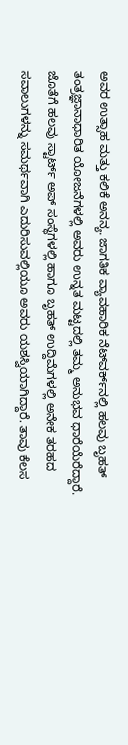ಅವರ ಉತ್ಸಾಹ ಮತ್ತು ಕಲಿಕೆ ಅನನ್ಯ. ಜಾಗತಿಕ ವ್ಯಾವಹಾರಿಕ ನೆಟ್‌ವರ್ಕ್‌ನಲ್ಲಿ ಹಲವು ಬೃಹತ್ ತಂತ್ರಜ್ಞಾನಾಧಾರಿತ ಯೋಜನೆಗಳಲ್ಲಿ ಅವರು ಉನ್ನತ ಮಟ್ಟದಲ್ಲಿ ತಮ್ಮ ಅನುಭವ ಧಾರೆಯೆರೆದ್ದಾರೆ. ಜೊತೆಗೆ ಹಲವು ಸ್ಟಾರ್ಟ್‌ ಅಪ್‌ ಸಂಸ್ಥೆಗಳಲ್ಲಿ ಹಾಗೂ ಬೃಹತ್‌ ಉದ್ದಿಮೆಗಳಲ್ಲಿ ಅನೇಕ ತರಹದ ಸವಾಲುಗಳನ್ನು ಸಮರ್ಥವಾಗಿ ಎದುರಿಸುವಲ್ಲಿಯೂ ಅವರು ಯಶಸ್ವಿಯಾಗಿದ್ದಾರೆ. ತಾವು ಕೆಲಸ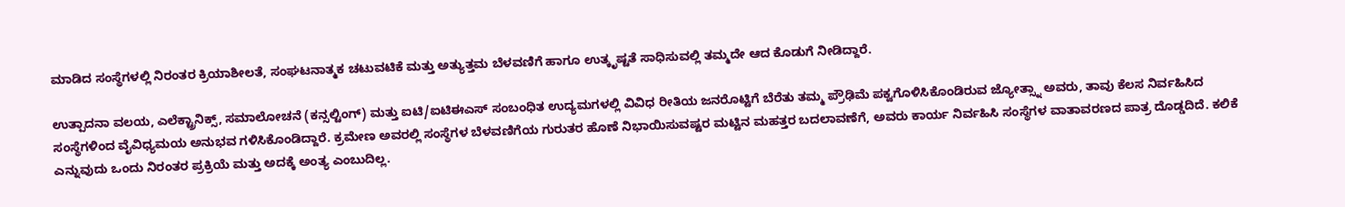ಮಾಡಿದ ಸಂಸ್ಥೆಗಳಲ್ಲಿ ನಿರಂತರ ಕ್ರಿಯಾಶೀಲತೆ, ಸಂಘಟನಾತ್ಮಕ ಚಟುವಟಿಕೆ ಮತ್ತು ಅತ್ಯುತ್ತಮ ಬೆಳವಣಿಗೆ ಹಾಗೂ ಉತ್ಕೃಷ್ಟತೆ ಸಾಧಿಸುವಲ್ಲಿ ತಮ್ಮದೇ ಆದ ಕೊಡುಗೆ ನೀಡಿದ್ದಾರೆ.

ಉತ್ಪಾದನಾ ವಲಯ, ಎಲೆಕ್ಟ್ರಾನಿಕ್ಸ್‌, ಸಮಾಲೋಚನೆ (ಕನ್ಸಲ್ಟಿಂಗ್) ಮತ್ತು ಐಟಿ/ಐಟಿಈಎಸ್‌ ಸಂಬಂಧಿತ ಉದ್ಯಮಗಳಲ್ಲಿ ವಿವಿಧ ರೀತಿಯ ಜನರೊಟ್ಟಿಗೆ ಬೆರೆತು ತಮ್ಮ ಪ್ರೌಢಿಮೆ ಪಕ್ವಗೊಳಿಸಿಕೊಂಡಿರುವ ಜ್ಯೋತ್ಸ್ನಾ ಅವರು, ತಾವು ಕೆಲಸ ನಿರ್ವಹಿಸಿದ ಸಂಸ್ಥೆಗಳಿಂದ ವೈವಿಧ್ಯಮಯ ಅನುಭವ ಗಳಿಸಿಕೊಂಡಿದ್ದಾರೆ. ಕ್ರಮೇಣ ಅವರಲ್ಲಿ ಸಂಸ್ಥೆಗಳ ಬೆಳವಣಿಗೆಯ ಗುರುತರ ಹೊಣೆ ನಿಭಾಯಿಸುವಷ್ಟರ ಮಟ್ಟಿನ ಮಹತ್ತರ ಬದಲಾವಣೆಗೆ, ಅವರು ಕಾರ್ಯ ನಿರ್ವಹಿಸಿ ಸಂಸ್ಥೆಗಳ ವಾತಾವರಣದ ಪಾತ್ರ ದೊಡ್ಡದಿದೆ. ಕಲಿಕೆ ಎನ್ನುವುದು ಒಂದು ನಿರಂತರ ಪ್ರಕ್ರಿಯೆ ಮತ್ತು ಅದಕ್ಕೆ ಅಂತ್ಯ ಎಂಬುದಿಲ್ಲ.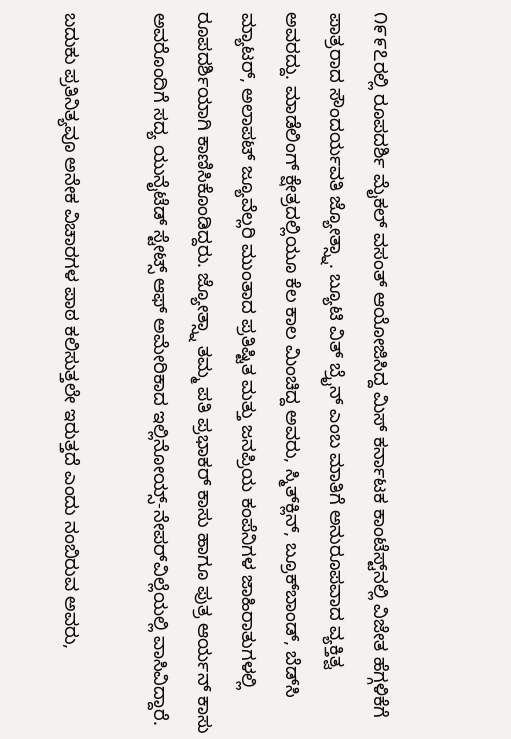೧೯೯೭ರಲ್ಲಿ ರೂಪದರ್ಶಿ ಮೈಕಲ್‌ ವಸಂತ್‌ ಆಯೋಜಿಸಿದ್ದ ಮಿಸ್‌ ಕರ್ನಾಟಕ ಕಾಂಟೆಸ್ಟ್‌ನಲ್ಲಿ ವಿಜೇತ ಹೆಗ್ಗಳಿಕೆಗೆ ಪಾತ್ರರಾದ ಸೌಂದರ್ಯವತಿ ಜ್ಯೋತ್ಸ್ನಾ. ಬ್ಯೂಟಿ ವಿತ್‌ ಬ್ರೈನ್‌ ಎಂಬ ಮಾತಿಗೆ ಅನುರೂಪವಾದ ವ್ಯಕ್ತಿತ್ವ ಅವರದ್ದು. ಮಾಡೆಲಿಂಗ್‌ ಕ್ಷೇತ್ರದಲ್ಲಿಯೂ ಕೆಲ ಕಾಲ ಮಿಂಚಿದ್ದ ಅವರು, ಸ್ಮಿತ್‌ಕ್ಲಿನ್‌, ಬ್ರೂಕ್‌ಬಾಂಡ್‌, ಬೆಡ್‌ಸಿ ಮ್ಯಾಟರ್‌, ಅಲಾಪಟ್‌ ಜ್ಯೂವೆಲ್ಲರಿ ಮುಂತಾದ ಪ್ರತಿಷ್ಟಿತ ಮತ್ತು ಜನಪ್ರಿಯ ಕಂಪೆನಿಗಳ ಜಾಹಿರಾತುಗಳಲ್ಲಿ ರೂಪದರ್ಶಿಯಾಗಿ ಕಾಣಿಸಿಕೊಂಡಿದ್ದರು. ಜ್ಯೋತ್ಸ್ನಾ ತಮ್ಮ ಪತಿ ಪ್ರಭಾಕರ್‌ ಕಾಸು ಹಾಗೂ ಪುತ್ರ ಆರ್ಯನ್‌ ಕಾಸು ಅವರೊಂದಿಗೆ ಸದ್ಯ ಯುನೈಟೆಡ್‌ ಸ್ಟೇಟ್ಸ್‌ ಆಫ್‌ ಅಮೇರಿಕಾದ ಇಲ್ಲಿನೋಯ್ಸ್-ನೇಪರ್‌ವಿಲ್ಲೆಯಲ್ಲಿ ವಾಸಿವಿದ್ದಾರೆ.

ಬದುಕು ಪ್ರತಿನಿತ್ಯವೂ ಅನೇಕ ವಿಚಾರಗಳ ಪಾಠ ಕಲಿಸುತ್ತಲೇ ಇರುತ್ತದೆ ಎಂದು ನಂಬಿರುವ ಅವರು,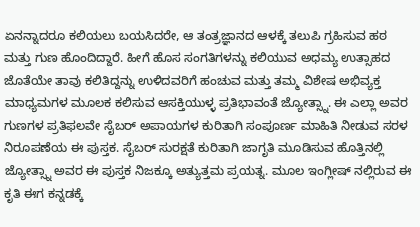ಏನನ್ನಾದರೂ ಕಲಿಯಲು ಬಯಸಿದರೇ, ಆ ತಂತ್ರಜ್ಞಾನದ ಆಳಕ್ಕೆ ತಲುಪಿ ಗ್ರಹಿಸುವ ಹಠ ಮತ್ತು ಗುಣ ಹೊಂದಿದ್ದಾರೆ. ಹೀಗೆ ಹೊಸ ಸಂಗತಿಗಳನ್ನು ಕಲಿಯುವ ಅಧಮ್ಯ ಉತ್ಸಾಹದ ಜೊತೆಯೇ ತಾವು ಕಲಿತಿದ್ದನ್ನು ಉಳಿದವರಿಗೆ ಹಂಚುವ ಮತ್ತು ತಮ್ಮ ವಿಶೇಷ ಅಭಿವ್ಯಕ್ತ ಮಾಧ್ಯಮಗಳ ಮೂಲಕ ಕಲಿಸುವ ಆಸಕ್ತಿಯುಳ್ಳ ಪ್ರತಿಭಾವಂತೆ ಜ್ಯೋತ್ಸ್ನಾ. ಈ ಎಲ್ಲಾ ಅವರ ಗುಣಗಳ ಪ್ರತಿಫಲವೇ ಸೈಬರ್‌ ಅಪಾಯಗಳ ಕುರಿತಾಗಿ ಸಂಪೂರ್ಣ ಮಾಹಿತಿ ನೀಡುವ ಸರಳ ನಿರೂಪಣೆಯ ಈ ಪುಸ್ತಕ. ಸೈಬರ್‌ ಸುರಕ್ಷತೆ ಕುರಿತಾಗಿ ಜಾಗೃತಿ ಮೂಡಿಸುವ ಹೊತ್ತಿನಲ್ಲಿ ಜ್ಯೋತ್ಸ್ನಾ ಅವರ ಈ ಪುಸ್ತಕ ನಿಜಕ್ಕೂ ಅತ್ಯುತ್ತಮ ಪ್ರಯತ್ನ. ಮೂಲ ಇಂಗ್ಲೀಷ್‌ ನಲ್ಲಿರುವ ಈ ಕೃತಿ ಈಗ ಕನ್ನಡಕ್ಕೆ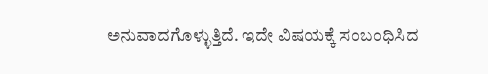ಅನುವಾದಗೊಳ್ಳುತ್ತಿದೆ. ಇದೇ ವಿಷಯಕ್ಕೆ ಸಂಬಂಧಿಸಿದ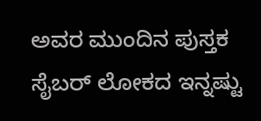ಅವರ ಮುಂದಿನ ಪುಸ್ತಕ ಸೈಬರ್‌ ಲೋಕದ ಇನ್ನಷ್ಟು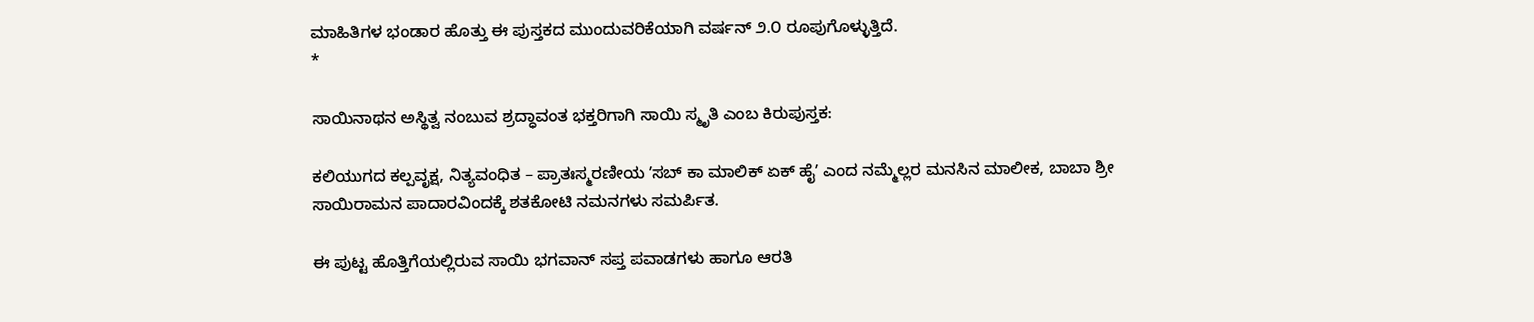ಮಾಹಿತಿಗಳ ಭಂಡಾರ ಹೊತ್ತು ಈ ಪುಸ್ತಕದ ಮುಂದುವರಿಕೆಯಾಗಿ ವರ್ಷನ್‌ ೨.೦ ರೂಪುಗೊಳ್ಳುತ್ತಿದೆ.
*

ಸಾಯಿನಾಥನ ಅಸ್ಥಿತ್ವ ನಂಬುವ ಶ್ರದ್ಧಾವಂತ ಭಕ್ತರಿಗಾಗಿ ಸಾಯಿ ಸ್ಮೃತಿ ಎಂಬ ಕಿರುಪುಸ್ತಕ:

ಕಲಿಯುಗದ ಕಲ್ಪವೃಕ್ಷ, ನಿತ್ಯವಂಧಿತ – ಪ್ರಾತಃಸ್ಮರಣೀಯ ʼಸಬ್‌ ಕಾ ಮಾಲಿಕ್‌ ಏಕ್‌ ಹೈʼ ಎಂದ ನಮ್ಮೆಲ್ಲರ ಮನಸಿನ ಮಾಲೀಕ, ಬಾಬಾ ಶ್ರೀ ಸಾಯಿರಾಮನ ಪಾದಾರವಿಂದಕ್ಕೆ ಶತಕೋಟಿ ನಮನಗಳು ಸಮರ್ಪಿತ.

ಈ ಪುಟ್ಟ ಹೊತ್ತಿಗೆಯಲ್ಲಿರುವ ಸಾಯಿ ಭಗವಾನ್‌ ಸಪ್ತ ಪವಾಡಗಳು ಹಾಗೂ ಆರತಿ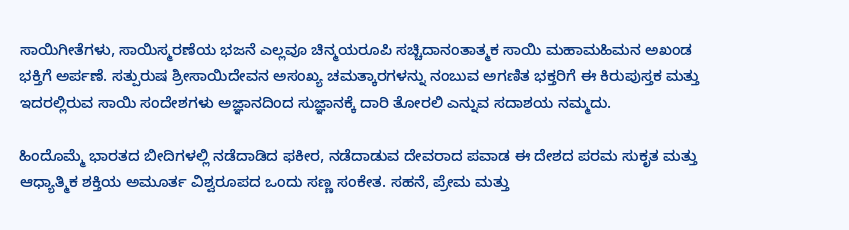ಸಾಯಿಗೀತೆಗಳು, ಸಾಯಿಸ್ಮರಣೆಯ ಭಜನೆ ಎಲ್ಲವೂ ಚಿನ್ಮಯರೂಪಿ ಸಚ್ಚಿದಾನಂತಾತ್ಮಕ ಸಾಯಿ ಮಹಾಮಹಿಮನ ಅಖಂಡ ಭಕ್ತಿಗೆ ಅರ್ಪಣೆ. ಸತ್ಪುರುಷ ಶ್ರೀಸಾಯಿದೇವನ ಅಸಂಖ್ಯ ಚಮತ್ಕಾರಗಳನ್ನು ನಂಬುವ ಅಗಣಿತ ಭಕ್ತರಿಗೆ ಈ ಕಿರುಪುಸ್ತಕ ಮತ್ತು ಇದರಲ್ಲಿರುವ ಸಾಯಿ ಸಂದೇಶಗಳು ಅಜ್ಞಾನದಿಂದ ಸುಜ್ಞಾನಕ್ಕೆ ದಾರಿ ತೋರಲಿ ಎನ್ನುವ ಸದಾಶಯ ನಮ್ಮದು.

ಹಿಂದೊಮ್ಮೆ ಭಾರತದ ಬೀದಿಗಳಲ್ಲಿ ನಡೆದಾಡಿದ ಫಕೀರ, ನಡೆದಾಡುವ ದೇವರಾದ ಪವಾಡ ಈ ದೇಶದ ಪರಮ ಸುಕೃತ ಮತ್ತು ಆಧ್ಯಾತ್ಮಿಕ ಶಕ್ತಿಯ ಅಮೂರ್ತ ವಿಶ್ವರೂಪದ ಒಂದು ಸಣ್ಣ ಸಂಕೇತ. ಸಹನೆ, ಪ್ರೇಮ ಮತ್ತು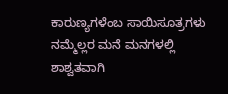ಕಾರುಣ್ಯಗಳೆಂಬ ಸಾಯಿಸೂತ್ರಗಳು ನಮ್ಮೆಲ್ಲರ ಮನೆ ಮನಗಳಲ್ಲಿ ಶಾಶ್ವತವಾಗಿ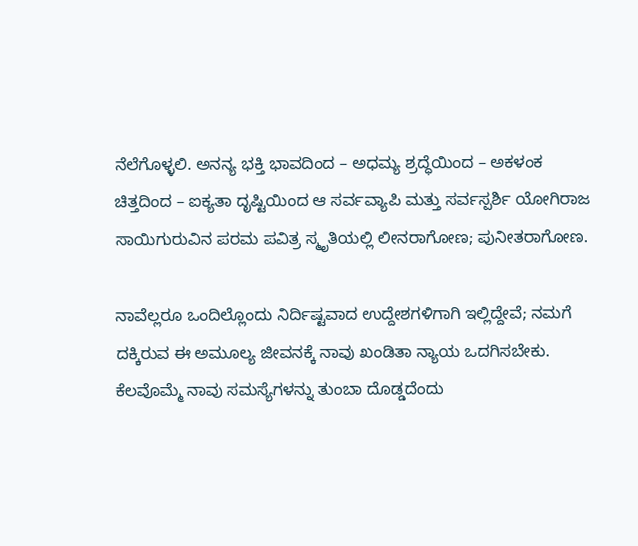ನೆಲೆಗೊಳ್ಳಲಿ. ಅನನ್ಯ ಭಕ್ತಿ ಭಾವದಿಂದ – ಅಧಮ್ಯ ಶ್ರದ್ಧೆಯಿಂದ – ಅಕಳಂಕ ಚಿತ್ತದಿಂದ – ಐಕ್ಯತಾ ದೃಷ್ಟಿಯಿಂದ ಆ ಸರ್ವವ್ಯಾಪಿ ಮತ್ತು ಸರ್ವಸ್ಪರ್ಶಿ ಯೋಗಿರಾಜ ಸಾಯಿಗುರುವಿನ ಪರಮ ಪವಿತ್ರ ಸ್ಮೃತಿಯಲ್ಲಿ ಲೀನರಾಗೋಣ; ಪುನೀತರಾಗೋಣ.

ನಾವೆಲ್ಲರೂ ಒಂದಿಲ್ಲೊಂದು ನಿರ್ದಿಷ್ಟವಾದ ಉದ್ದೇಶಗಳಿಗಾಗಿ ಇಲ್ಲಿದ್ದೇವೆ; ನಮಗೆ ದಕ್ಕಿರುವ ಈ ಅಮೂಲ್ಯ ಜೀವನಕ್ಕೆ ನಾವು ಖಂಡಿತಾ ನ್ಯಾಯ ಒದಗಿಸಬೇಕು. ಕೆಲವೊಮ್ಮೆ ನಾವು ಸಮಸ್ಯೆಗಳನ್ನು ತುಂಬಾ ದೊಡ್ಡದೆಂದು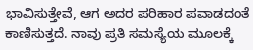ಭಾವಿಸುತ್ತೇವೆ, ಆಗ ಅದರ ಪರಿಹಾರ ಪವಾಡದಂತೆ ಕಾಣಿಸುತ್ತದೆ. ನಾವು ಪ್ರತಿ ಸಮಸ್ಯೆಯ ಮೂಲಕ್ಕೆ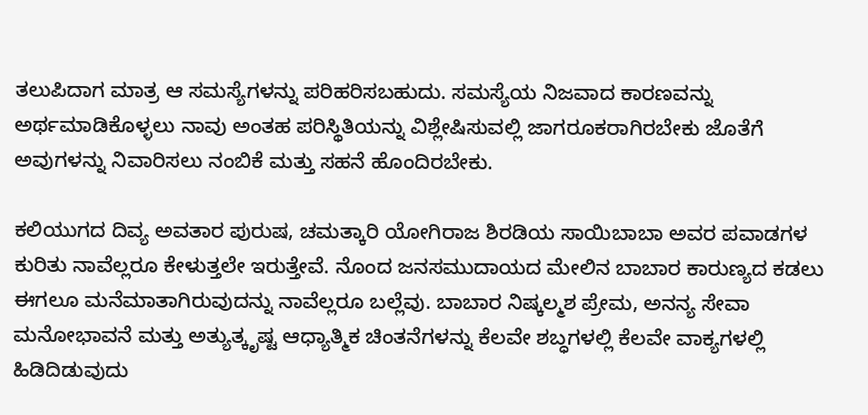ತಲುಪಿದಾಗ ಮಾತ್ರ ಆ ಸಮಸ್ಯೆಗಳನ್ನು ಪರಿಹರಿಸಬಹುದು. ಸಮಸ್ಯೆಯ ನಿಜವಾದ ಕಾರಣವನ್ನು ಅರ್ಥಮಾಡಿಕೊಳ್ಳಲು ನಾವು ಅಂತಹ ಪರಿಸ್ಥಿತಿಯನ್ನು ವಿಶ್ಲೇಷಿಸುವಲ್ಲಿ ಜಾಗರೂಕರಾಗಿರಬೇಕು ಜೊತೆಗೆ ಅವುಗಳನ್ನು ನಿವಾರಿಸಲು ನಂಬಿಕೆ ಮತ್ತು ಸಹನೆ ಹೊಂದಿರಬೇಕು.

ಕಲಿಯುಗದ ದಿವ್ಯ ಅವತಾರ ಪುರುಷ, ಚಮತ್ಕಾರಿ ಯೋಗಿರಾಜ ಶಿರಡಿಯ ಸಾಯಿಬಾಬಾ ಅವರ ಪವಾಡಗಳ ಕುರಿತು ನಾವೆಲ್ಲರೂ ಕೇಳುತ್ತಲೇ ಇರುತ್ತೇವೆ. ನೊಂದ ಜನಸಮುದಾಯದ ಮೇಲಿನ ಬಾಬಾರ ಕಾರುಣ್ಯದ ಕಡಲು ಈಗಲೂ ಮನೆಮಾತಾಗಿರುವುದನ್ನು ನಾವೆಲ್ಲರೂ ಬಲ್ಲೆವು. ಬಾಬಾರ ನಿಷ್ಕಲ್ಮಶ ಪ್ರೇಮ, ಅನನ್ಯ ಸೇವಾ ಮನೋಭಾವನೆ ಮತ್ತು ಅತ್ಯುತ್ಕೃಷ್ಟ ಆಧ್ಯಾತ್ಮಿಕ ಚಿಂತನೆಗಳನ್ನು ಕೆಲವೇ ಶಬ್ಧಗಳಲ್ಲಿ ಕೆಲವೇ ವಾಕ್ಯಗಳಲ್ಲಿ ಹಿಡಿದಿಡುವುದು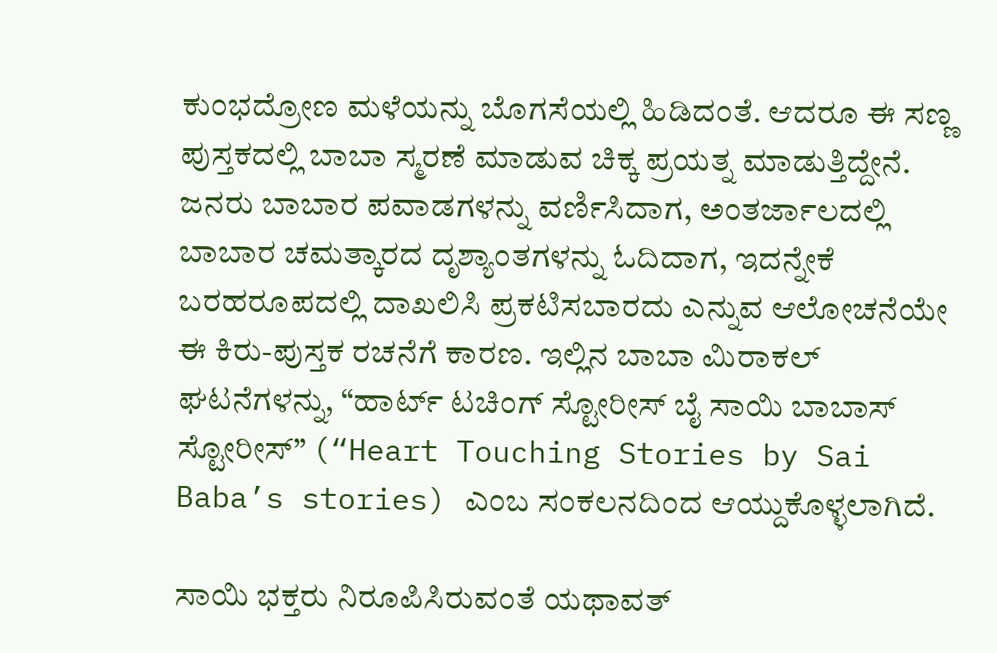ಕುಂಭದ್ರೋಣ ಮಳೆಯನ್ನು ಬೊಗಸೆಯಲ್ಲಿ ಹಿಡಿದಂತೆ. ಆದರೂ ಈ ಸಣ್ಣ ಪುಸ್ತಕದಲ್ಲಿ ಬಾಬಾ ಸ್ಮರಣೆ ಮಾಡುವ ಚಿಕ್ಕ ಪ್ರಯತ್ನ ಮಾಡುತ್ತಿದ್ದೇನೆ. ಜನರು ಬಾಬಾರ ಪವಾಡಗಳನ್ನು ವರ್ಣಿಸಿದಾಗ, ಅಂತರ್ಜಾಲದಲ್ಲಿ ಬಾಬಾರ ಚಮತ್ಕಾರದ ದೃಶ್ಯಾಂತಗಳನ್ನು ಓದಿದಾಗ, ಇದನ್ನೇಕೆ ಬರಹರೂಪದಲ್ಲಿ ದಾಖಲಿಸಿ ಪ್ರಕಟಿಸಬಾರದು ಎನ್ನುವ ಆಲೋಚನೆಯೇ ಈ ಕಿರು-ಪುಸ್ತಕ ರಚನೆಗೆ ಕಾರಣ. ಇಲ್ಲಿನ ಬಾಬಾ ಮಿರಾಕಲ್‌ ಘಟನೆಗಳನ್ನು, “ಹಾರ್ಟ್ ಟಚಿಂಗ್ ಸ್ಟೋರೀಸ್ ಬೈ ಸಾಯಿ ಬಾಬಾಸ್‌ ಸ್ಟೋರೀಸ್” (“Heart Touching Stories by Sai Baba’s stories) ಎಂಬ ಸಂಕಲನದಿಂದ ಆಯ್ದುಕೊಳ್ಳಲಾಗಿದೆ.

ಸಾಯಿ ಭಕ್ತರು ನಿರೂಪಿಸಿರುವಂತೆ ಯಥಾವತ್‌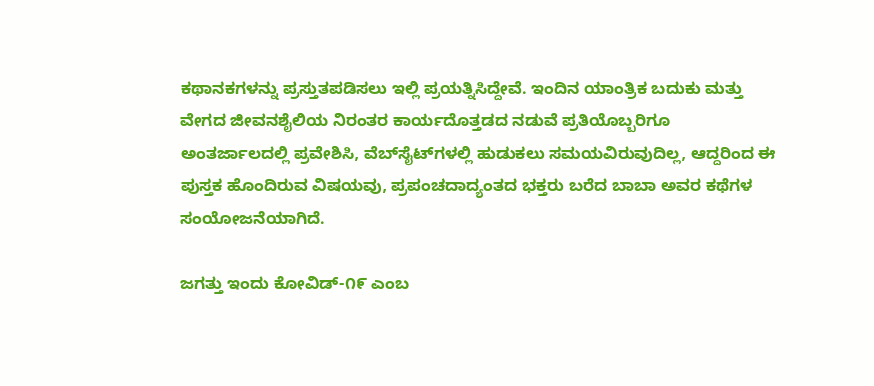ಕಥಾನಕಗಳನ್ನು ಪ್ರಸ್ತುತಪಡಿಸಲು ಇಲ್ಲಿ ಪ್ರಯತ್ನಿಸಿದ್ದೇವೆ. ಇಂದಿನ ಯಾಂತ್ರಿಕ ಬದುಕು ಮತ್ತು ವೇಗದ ಜೀವನಶೈಲಿಯ ನಿರಂತರ ಕಾರ್ಯದೊತ್ತಡದ ನಡುವೆ ಪ್ರತಿಯೊಬ್ಬರಿಗೂ ಅಂತರ್ಜಾಲದಲ್ಲಿ ಪ್ರವೇಶಿಸಿ, ವೆಬ್‌ಸೈಟ್‌ಗಳಲ್ಲಿ ಹುಡುಕಲು ಸಮಯವಿರುವುದಿಲ್ಲ, ಆದ್ದರಿಂದ ಈ ಪುಸ್ತಕ ಹೊಂದಿರುವ ವಿಷಯವು, ಪ್ರಪಂಚದಾದ್ಯಂತದ ಭಕ್ತರು ಬರೆದ ಬಾಬಾ ಅವರ ಕಥೆಗಳ ಸಂಯೋಜನೆಯಾಗಿದೆ.

ಜಗತ್ತು ಇಂದು ಕೋವಿಡ್‌-೧೯ ಎಂಬ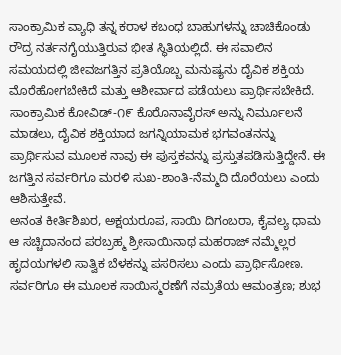ಸಾಂಕ್ರಾಮಿಕ ವ್ಯಾಧಿ ತನ್ನ ಕರಾಳ ಕಬಂಧ ಬಾಹುಗಳನ್ನು ಚಾಚಿಕೊಂಡು ರೌದ್ರ ನರ್ತನಗೈಯುತ್ತಿರುವ ಭೀತ ಸ್ಥಿತಿಯಲ್ಲಿದೆ. ಈ ಸವಾಲಿನ ಸಮಯದಲ್ಲಿ ಜೀವಜಗತ್ತಿನ ಪ್ರತಿಯೊಬ್ಬ ಮನುಷ್ಯನು ದೈವಿಕ ಶಕ್ತಿಯ ಮೊರೆಹೋಗಬೇಕಿದೆ ಮತ್ತು ಆಶೀರ್ವಾದ ಪಡೆಯಲು ಪ್ರಾರ್ಥಿಸಬೇಕಿದೆ. ಸಾಂಕ್ರಾಮಿಕ ಕೋವಿಡ್‌-೧೯ ಕೊರೊನಾವೈರಸ್ ಅನ್ನು ನಿರ್ಮೂಲನೆ ಮಾಡಲು, ದೈವಿಕ ಶಕ್ತಿಯಾದ ಜಗನ್ನಿಯಾಮಕ ಭಗವಂತನನ್ನು ಪ್ರಾರ್ಥಿಸುವ ಮೂಲಕ ನಾವು ಈ ಪುಸ್ತಕವನ್ನು ಪ್ರಸ್ತುತಪಡಿಸುತ್ತಿದ್ದೇನೆ. ಈ ಜಗತ್ತಿನ ಸರ್ವರಿಗೂ ಮರಳಿ ಸುಖ-ಶಾಂತಿ-ನೆಮ್ಮದಿ ದೊರೆಯಲು ಎಂದು ಆಶಿಸುತ್ತೇವೆ.
ಅನಂತ ಕೀರ್ತಿಶಿಖರ, ಅಕ್ಷಯರೂಪ, ಸಾಯಿ ದಿಗಂಬರಾ, ಕೈವಲ್ಯ ಧಾಮ ಆ ಸಚ್ಚಿದಾನಂದ ಪರಬ್ರಹ್ಮ ಶ್ರೀಸಾಯಿನಾಥ ಮಹರಾಜ್ ನಮ್ಮೆಲ್ಲರ ಹೃದಯಗಳಲಿ ಸಾತ್ವಿಕ ಬೆಳಕನ್ನು ಪಸರಿಸಲು ಎಂದು ಪ್ರಾರ್ಥಿಸೋಣ. ಸರ್ವರಿಗೂ ಈ ಮೂಲಕ ಸಾಯಿಸ್ಮರಣೆಗೆ ನಮ್ರತೆಯ ಆಮಂತ್ರಣ; ಶುಭ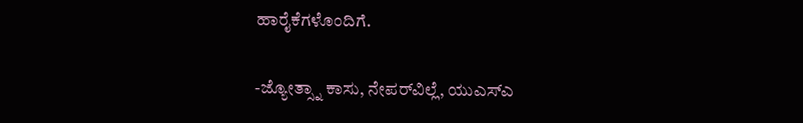ಹಾರೈಕೆಗಳೊಂದಿಗೆ.

-ಜ್ಯೋತ್ಸ್ನಾ ಕಾಸು, ನೇಪರ್‌ವಿಲ್ಲೆ, ಯುಎಸ್‌ಎ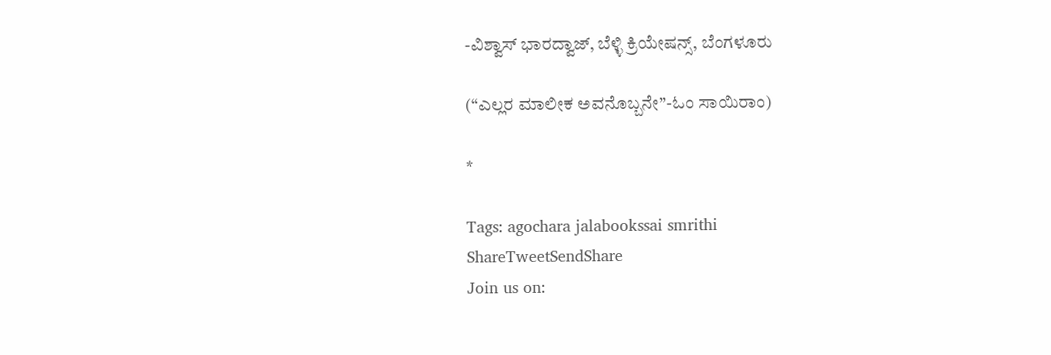-ವಿಶ್ವಾಸ್‌ ಭಾರದ್ವಾಜ್, ಬೆಳ್ಳಿ ಕ್ರಿಯೇಷನ್ಸ್‌, ಬೆಂಗಳೂರು

(“ಎಲ್ಲರ ಮಾಲೀಕ ಅವನೊಬ್ಬನೇ”-ಓಂ ಸಾಯಿರಾಂ)

*

Tags: agochara jalabookssai smrithi
ShareTweetSendShare
Join us on: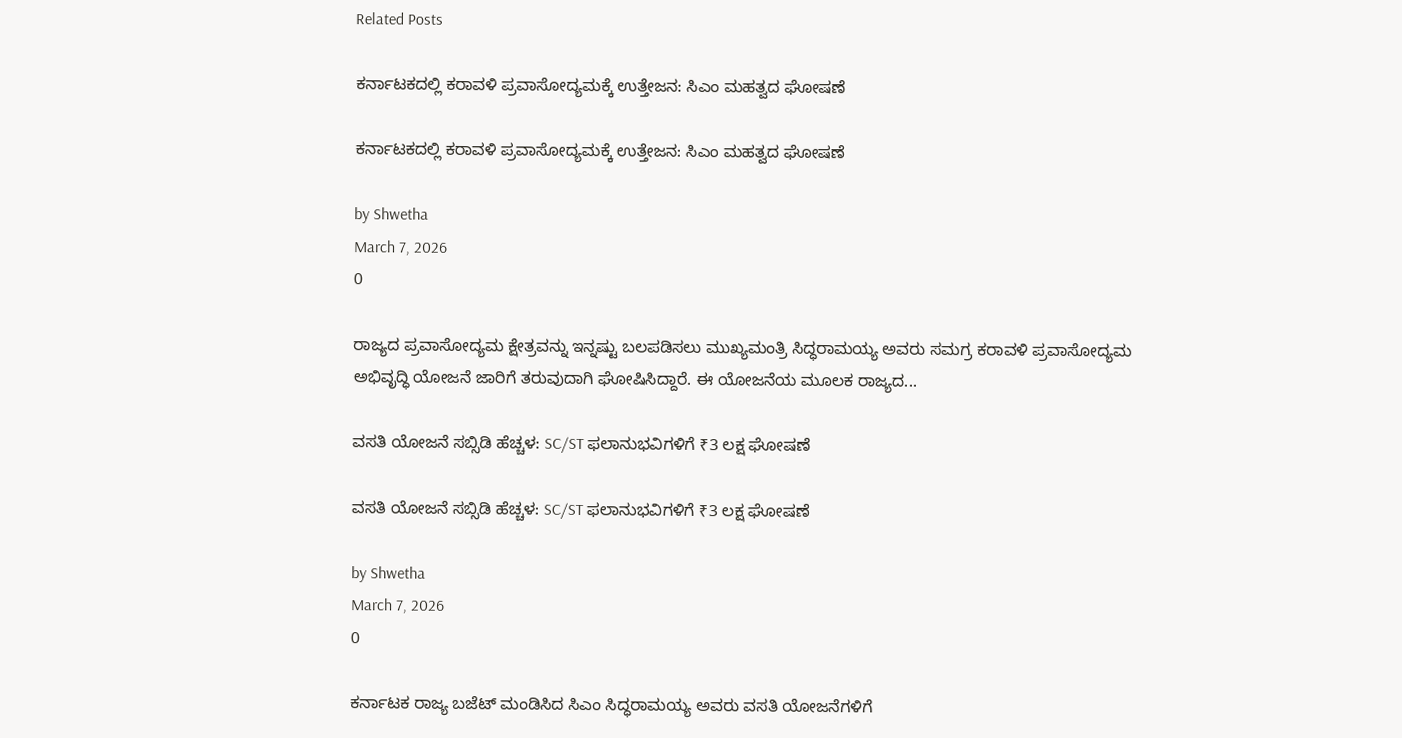Related Posts

ಕರ್ನಾಟಕದಲ್ಲಿ ಕರಾವಳಿ ಪ್ರವಾಸೋದ್ಯಮಕ್ಕೆ ಉತ್ತೇಜನ: ಸಿಎಂ ಮಹತ್ವದ ಘೋಷಣೆ

ಕರ್ನಾಟಕದಲ್ಲಿ ಕರಾವಳಿ ಪ್ರವಾಸೋದ್ಯಮಕ್ಕೆ ಉತ್ತೇಜನ: ಸಿಎಂ ಮಹತ್ವದ ಘೋಷಣೆ

by Shwetha
March 7, 2026
0

ರಾಜ್ಯದ ಪ್ರವಾಸೋದ್ಯಮ ಕ್ಷೇತ್ರವನ್ನು ಇನ್ನಷ್ಟು ಬಲಪಡಿಸಲು ಮುಖ್ಯಮಂತ್ರಿ ಸಿದ್ಧರಾಮಯ್ಯ ಅವರು ಸಮಗ್ರ ಕರಾವಳಿ ಪ್ರವಾಸೋದ್ಯಮ ಅಭಿವೃದ್ಧಿ ಯೋಜನೆ ಜಾರಿಗೆ ತರುವುದಾಗಿ ಘೋಷಿಸಿದ್ದಾರೆ. ಈ ಯೋಜನೆಯ ಮೂಲಕ ರಾಜ್ಯದ...

ವಸತಿ ಯೋಜನೆ ಸಬ್ಸಿಡಿ ಹೆಚ್ಚಳ: SC/ST ಫಲಾನುಭವಿಗಳಿಗೆ ₹3 ಲಕ್ಷ ಘೋಷಣೆ

ವಸತಿ ಯೋಜನೆ ಸಬ್ಸಿಡಿ ಹೆಚ್ಚಳ: SC/ST ಫಲಾನುಭವಿಗಳಿಗೆ ₹3 ಲಕ್ಷ ಘೋಷಣೆ

by Shwetha
March 7, 2026
0

ಕರ್ನಾಟಕ ರಾಜ್ಯ ಬಜೆಟ್ ಮಂಡಿಸಿದ ಸಿಎಂ ಸಿದ್ಧರಾಮಯ್ಯ ಅವರು ವಸತಿ ಯೋಜನೆಗಳಿಗೆ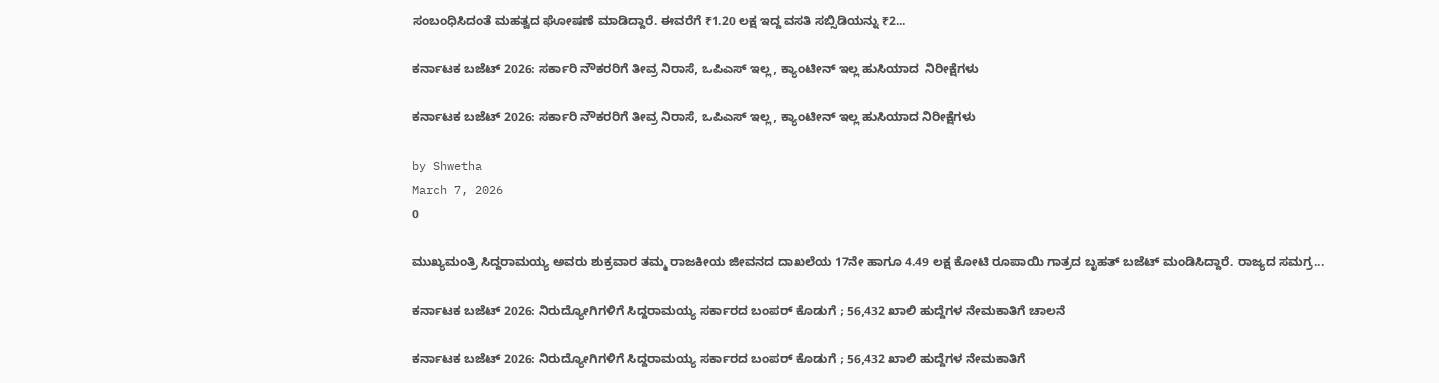ಸಂಬಂಧಿಸಿದಂತೆ ಮಹತ್ವದ ಘೋಷಣೆ ಮಾಡಿದ್ದಾರೆ. ಈವರೆಗೆ ₹1.20 ಲಕ್ಷ ಇದ್ದ ವಸತಿ ಸಬ್ಸಿಡಿಯನ್ನು ₹2...

ಕರ್ನಾಟಕ ಬಜೆಟ್ 2026: ಸರ್ಕಾರಿ ನೌಕರರಿಗೆ ತೀವ್ರ ನಿರಾಸೆ, ಒಪಿಎಸ್ ಇಲ್ಲ, ಕ್ಯಾಂಟೀನ್ ಇಲ್ಲ ಹುಸಿಯಾದ  ನಿರೀಕ್ಷೆಗಳು

ಕರ್ನಾಟಕ ಬಜೆಟ್ 2026: ಸರ್ಕಾರಿ ನೌಕರರಿಗೆ ತೀವ್ರ ನಿರಾಸೆ, ಒಪಿಎಸ್ ಇಲ್ಲ, ಕ್ಯಾಂಟೀನ್ ಇಲ್ಲ ಹುಸಿಯಾದ ನಿರೀಕ್ಷೆಗಳು

by Shwetha
March 7, 2026
0

ಮುಖ್ಯಮಂತ್ರಿ ಸಿದ್ದರಾಮಯ್ಯ ಅವರು ಶುಕ್ರವಾರ ತಮ್ಮ ರಾಜಕೀಯ ಜೀವನದ ದಾಖಲೆಯ 17ನೇ ಹಾಗೂ 4.49 ಲಕ್ಷ ಕೋಟಿ ರೂಪಾಯಿ ಗಾತ್ರದ ಬೃಹತ್ ಬಜೆಟ್ ಮಂಡಿಸಿದ್ದಾರೆ. ರಾಜ್ಯದ ಸಮಗ್ರ...

ಕರ್ನಾಟಕ ಬಜೆಟ್ 2026: ನಿರುದ್ಯೋಗಿಗಳಿಗೆ ಸಿದ್ದರಾಮಯ್ಯ ಸರ್ಕಾರದ ಬಂಪರ್ ಕೊಡುಗೆ ; 56,432 ಖಾಲಿ ಹುದ್ದೆಗಳ ನೇಮಕಾತಿಗೆ ಚಾಲನೆ

ಕರ್ನಾಟಕ ಬಜೆಟ್ 2026: ನಿರುದ್ಯೋಗಿಗಳಿಗೆ ಸಿದ್ದರಾಮಯ್ಯ ಸರ್ಕಾರದ ಬಂಪರ್ ಕೊಡುಗೆ ; 56,432 ಖಾಲಿ ಹುದ್ದೆಗಳ ನೇಮಕಾತಿಗೆ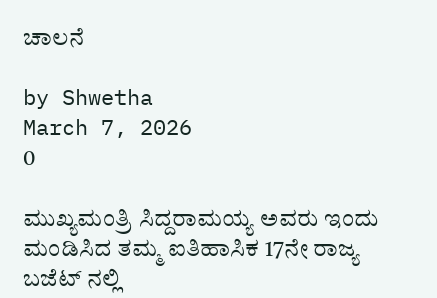ಚಾಲನೆ

by Shwetha
March 7, 2026
0

ಮುಖ್ಯಮಂತ್ರಿ ಸಿದ್ದರಾಮಯ್ಯ ಅವರು ಇಂದು ಮಂಡಿಸಿದ ತಮ್ಮ ಐತಿಹಾಸಿಕ 17ನೇ ರಾಜ್ಯ ಬಜೆಟ್ ನಲ್ಲಿ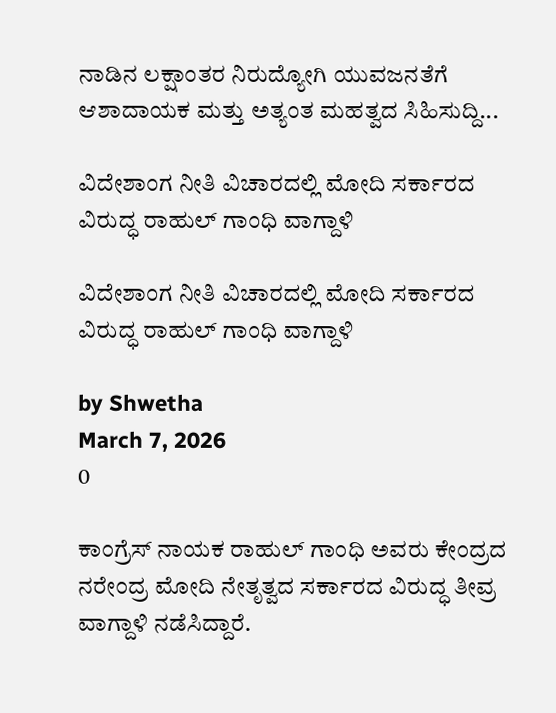ನಾಡಿನ ಲಕ್ಷಾಂತರ ನಿರುದ್ಯೋಗಿ ಯುವಜನತೆಗೆ ಆಶಾದಾಯಕ ಮತ್ತು ಅತ್ಯಂತ ಮಹತ್ವದ ಸಿಹಿಸುದ್ದಿ...

ವಿದೇಶಾಂಗ ನೀತಿ ವಿಚಾರದಲ್ಲಿ ಮೋದಿ ಸರ್ಕಾರದ ವಿರುದ್ಧ ರಾಹುಲ್ ಗಾಂಧಿ ವಾಗ್ದಾಳಿ

ವಿದೇಶಾಂಗ ನೀತಿ ವಿಚಾರದಲ್ಲಿ ಮೋದಿ ಸರ್ಕಾರದ ವಿರುದ್ಧ ರಾಹುಲ್ ಗಾಂಧಿ ವಾಗ್ದಾಳಿ

by Shwetha
March 7, 2026
0

ಕಾಂಗ್ರೆಸ್ ನಾಯಕ ರಾಹುಲ್ ಗಾಂಧಿ ಅವರು ಕೇಂದ್ರದ ನರೇಂದ್ರ ಮೋದಿ ನೇತೃತ್ವದ ಸರ್ಕಾರದ ವಿರುದ್ಧ ತೀವ್ರ ವಾಗ್ದಾಳಿ ನಡೆಸಿದ್ದಾರೆ.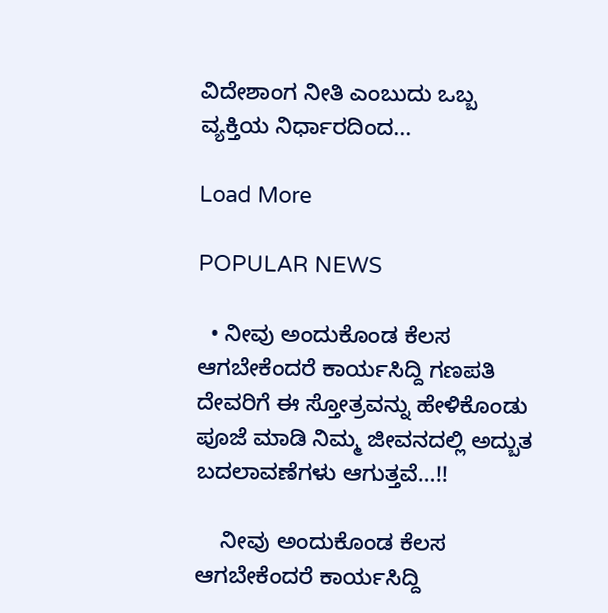ವಿದೇಶಾಂಗ ನೀತಿ ಎಂಬುದು ಒಬ್ಬ ವ್ಯಕ್ತಿಯ ನಿರ್ಧಾರದಿಂದ...

Load More

POPULAR NEWS

  • ನೀವು ಅಂದುಕೊಂಡ ಕೆಲಸ ಆಗಬೇಕೆಂದರೆ ಕಾರ್ಯಸಿದ್ದಿ ಗಣಪತಿ ದೇವರಿಗೆ ಈ ಸ್ತೋತ್ರವನ್ನು ಹೇಳಿಕೊಂಡು ಪೂಜೆ ಮಾಡಿ ನಿಮ್ಮ ಜೀವನದಲ್ಲಿ ಅದ್ಬುತ ಬದಲಾವಣೆಗಳು ಆಗುತ್ತವೆ…!!

    ನೀವು ಅಂದುಕೊಂಡ ಕೆಲಸ ಆಗಬೇಕೆಂದರೆ ಕಾರ್ಯಸಿದ್ದಿ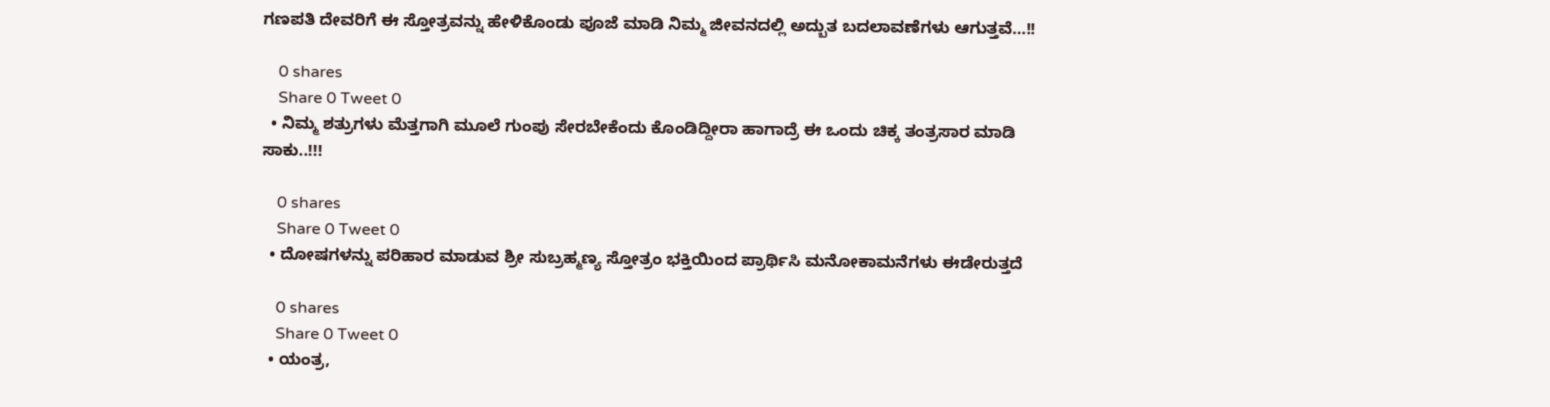ಗಣಪತಿ ದೇವರಿಗೆ ಈ ಸ್ತೋತ್ರವನ್ನು ಹೇಳಿಕೊಂಡು ಪೂಜೆ ಮಾಡಿ ನಿಮ್ಮ ಜೀವನದಲ್ಲಿ ಅದ್ಬುತ ಬದಲಾವಣೆಗಳು ಆಗುತ್ತವೆ…!!

    0 shares
    Share 0 Tweet 0
  • ನಿಮ್ಮ ಶತ್ರುಗಳು ಮೆತ್ತಗಾಗಿ ಮೂಲೆ ಗುಂಪು ಸೇರಬೇಕೆಂದು ಕೊಂಡಿದ್ದೀರಾ ಹಾಗಾದ್ರೆ ಈ ಒಂದು ಚಿಕ್ಕ ತಂತ್ರಸಾರ ಮಾಡಿ ಸಾಕು..!!!

    0 shares
    Share 0 Tweet 0
  • ದೋಷಗಳನ್ನು ಪರಿಹಾರ ಮಾಡುವ ಶ್ರೀ ಸುಬ್ರಹ್ಮಣ್ಯ ಸ್ತೋತ್ರಂ ಭಕ್ತಿಯಿಂದ ಪ್ರಾರ್ಥಿಸಿ ಮನೋಕಾಮನೆಗಳು ಈಡೇರುತ್ತದೆ

    0 shares
    Share 0 Tweet 0
  • ಯಂತ್ರ,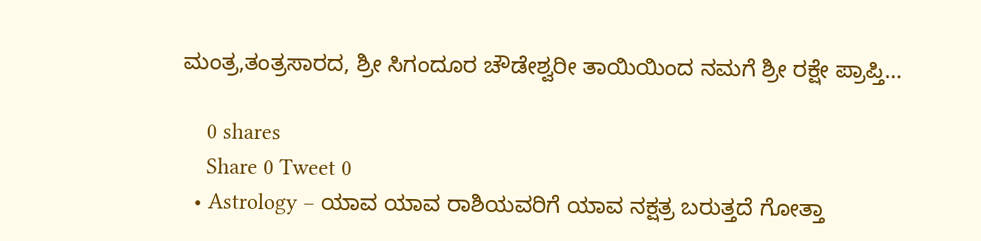ಮಂತ್ರ,ತಂತ್ರಸಾರದ, ಶ್ರೀ ಸಿಗಂದೂರ ಚೌಡೇಶ್ವರೀ ತಾಯಿಯಿಂದ ನಮಗೆ ಶ್ರೀ ರಕ್ಷೇ ಪ್ರಾಪ್ತಿ…

    0 shares
    Share 0 Tweet 0
  • Astrology – ಯಾವ ಯಾವ ರಾಶಿಯವರಿಗೆ ಯಾವ ನಕ್ಷತ್ರ ಬರುತ್ತದೆ ಗೋತ್ತಾ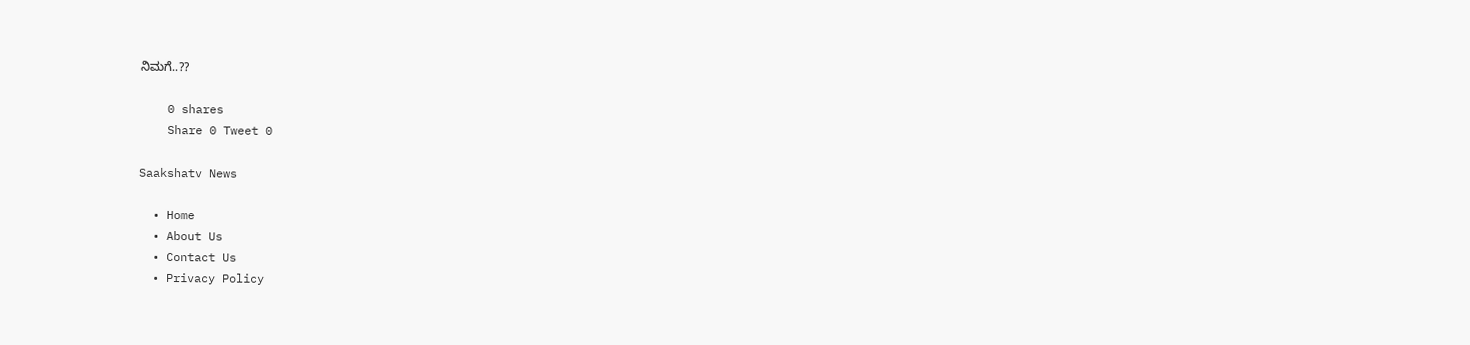ನಿಮಗೆ..??

    0 shares
    Share 0 Tweet 0

Saakshatv News

  • Home
  • About Us
  • Contact Us
  • Privacy Policy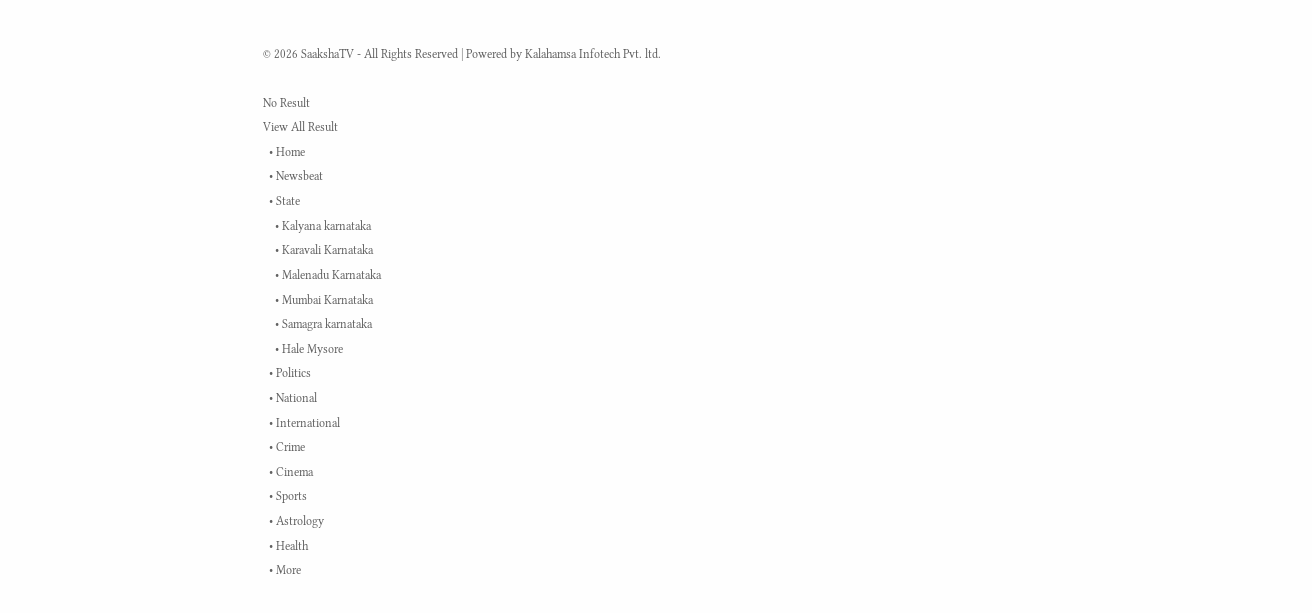© 2026 SaakshaTV - All Rights Reserved | Powered by Kalahamsa Infotech Pvt. ltd.

No Result
View All Result
  • Home
  • Newsbeat
  • State
    • Kalyana karnataka
    • Karavali Karnataka
    • Malenadu Karnataka
    • Mumbai Karnataka
    • Samagra karnataka
    • Hale Mysore
  • Politics
  • National
  • International
  • Crime
  • Cinema
  • Sports
  • Astrology
  • Health
  • More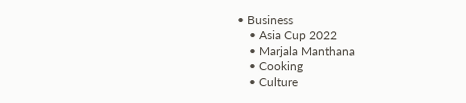• Business
    • Asia Cup 2022
    • Marjala Manthana
    • Cooking
    • Culture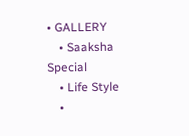• GALLERY
    • Saaksha Special
    • Life Style
    •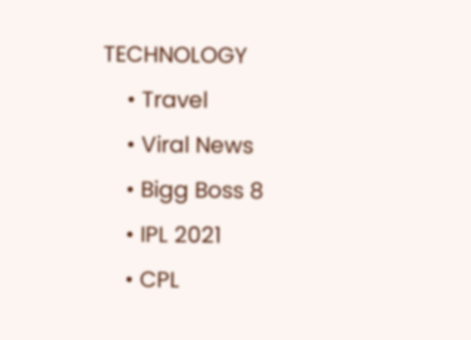TECHNOLOGY
    • Travel
    • Viral News
    • Bigg Boss 8
    • IPL 2021
    • CPL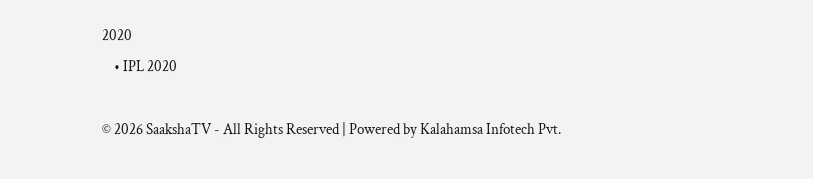2020
    • IPL 2020

© 2026 SaakshaTV - All Rights Reserved | Powered by Kalahamsa Infotech Pvt.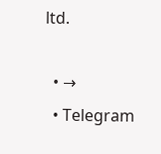ltd.

  • →
  • Telegram